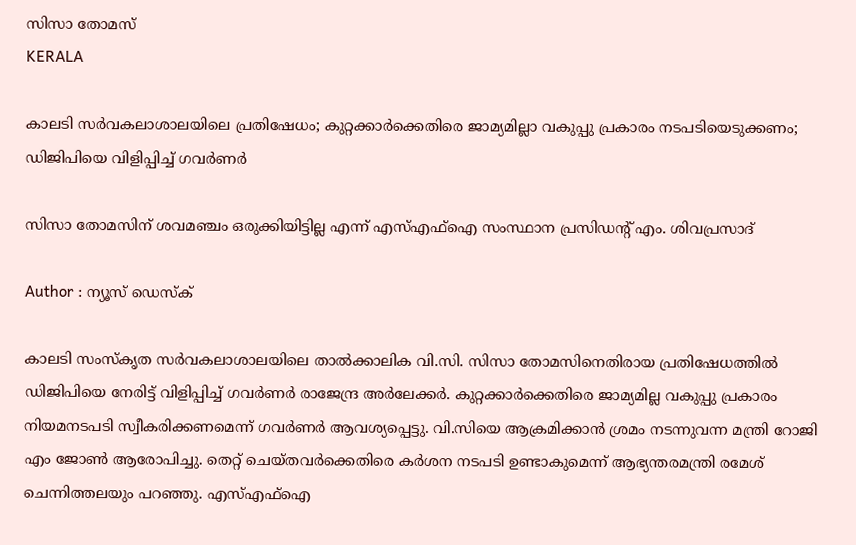സിസാ തോമസ്
KERALA

കാലടി സര്‍വകലാശാലയിലെ പ്രതിഷേധം; കുറ്റക്കാര്‍ക്കെതിരെ ജാമ്യമില്ലാ വകുപ്പു പ്രകാരം നടപടിയെടുക്കണം; ഡിജിപിയെ വിളിപ്പിച്ച് ഗവര്‍ണര്‍

സിസാ തോമസിന് ശവമഞ്ചം ഒരുക്കിയിട്ടില്ല എന്ന് എസ്എഫ്ഐ സംസ്ഥാന പ്രസിഡന്റ് എം. ശിവപ്രസാദ്

Author : ന്യൂസ് ഡെസ്ക്

കാലടി സംസ്കൃത സർവകലാശാലയിലെ താൽക്കാലിക വി.സി. സിസാ തോമസിനെതിരായ പ്രതിഷേധത്തിൽ ഡിജിപിയെ നേരിട്ട് വിളിപ്പിച്ച് ഗവർണർ രാജേന്ദ്ര അർലേക്കർ. കുറ്റക്കാർക്കെതിരെ ജാമ്യമില്ല വകുപ്പു പ്രകാരം നിയമനടപടി സ്വീകരിക്കണമെന്ന് ഗവർണർ ആവശ്യപ്പെട്ടു. വി.സിയെ ആക്രമിക്കാൻ ശ്രമം നടന്നുവന്ന മന്ത്രി റോജി എം ജോൺ ആരോപിച്ചു. തെറ്റ് ചെയ്തവർക്കെതിരെ കർശന നടപടി ഉണ്ടാകുമെന്ന് ആഭ്യന്തരമന്ത്രി രമേശ് ചെന്നിത്തലയും പറഞ്ഞു. എസ്എഫ്ഐ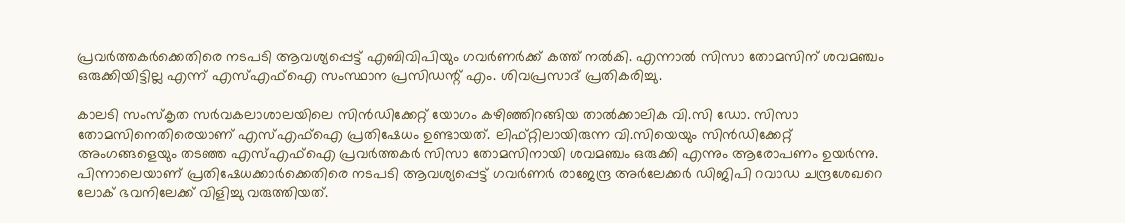പ്രവർത്തകർക്കെതിരെ നടപടി ആവശ്യപ്പെട്ട് എബിവിപിയും ഗവർണർക്ക് കത്ത് നൽകി. എന്നാൽ സിസാ തോമസിന് ശവമഞ്ചം ഒരുക്കിയിട്ടില്ല എന്ന് എസ്എഫ്ഐ സംസ്ഥാന പ്രസിഡന്റ് എം. ശിവപ്രസാദ് പ്രതികരിച്ചു.

കാലടി സംസ്കൃത സർവകലാശാലയിലെ സിൻഡിക്കേറ്റ് യോഗം കഴിഞ്ഞിറങ്ങിയ താൽക്കാലിക വി.സി ഡോ. സിസാ തോമസിനെതിരെയാണ് എസ്എഫ്ഐ പ്രതിഷേധം ഉണ്ടായത്. ലിഫ്‌റ്റിലായിരുന്ന വി.സിയെയും സിൻഡിക്കേറ്റ് അംഗങ്ങളെയും തടഞ്ഞ എസ്എഫ്ഐ പ്രവർത്തകർ സിസാ തോമസിനായി ശവമഞ്ചം ഒരുക്കി എന്നും ആരോപണം ഉയർന്നു. പിന്നാലെയാണ് പ്രതിഷേധക്കാർക്കെതിരെ നടപടി ആവശ്യപ്പെട്ട് ഗവർണർ രാജേന്ദ്ര അര്‍ലേക്കർ ഡിജിപി റവാഡ ചന്ദ്രശേഖറെ ലോക് ഭവനിലേക്ക് വിളിച്ചു വരുത്തിയത്.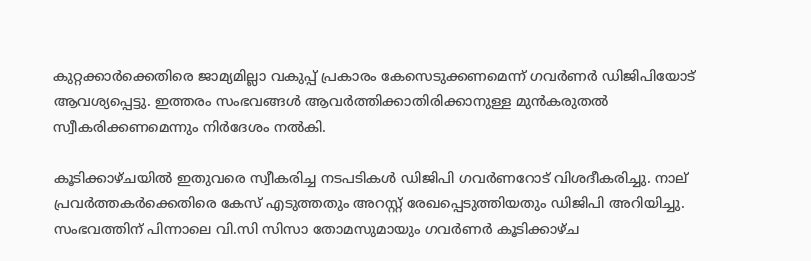കുറ്റക്കാർക്കെതിരെ ജാമ്യമില്ലാ വകുപ്പ് പ്രകാരം കേസെടുക്കണമെന്ന് ഗവർണർ ഡിജിപിയോട് ആവശ്യപ്പെട്ടു. ഇത്തരം സംഭവങ്ങൾ ആവർത്തിക്കാതിരിക്കാനുള്ള മുൻകരുതൽ സ്വീകരിക്കണമെന്നും നിർദേശം നൽകി.

കൂടിക്കാഴ്ചയിൽ ഇതുവരെ സ്വീകരിച്ച നടപടികൾ ഡിജിപി ഗവർണറോട് വിശദീകരിച്ചു. നാല് പ്രവർത്തകർക്കെതിരെ കേസ് എടുത്തതും അറസ്റ്റ് രേഖപ്പെടുത്തിയതും ഡിജിപി അറിയിച്ചു. സംഭവത്തിന് പിന്നാലെ വി.സി സിസാ തോമസുമായും ഗവർണർ കൂടിക്കാഴ്ച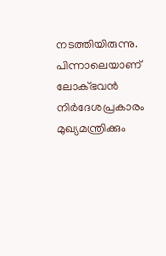നടത്തിയിരുന്നു. പിന്നാലെയാണ് ലോക്ഭവൻ നിർദേശപ്രകാരം മുഖ്യമന്ത്രിക്കും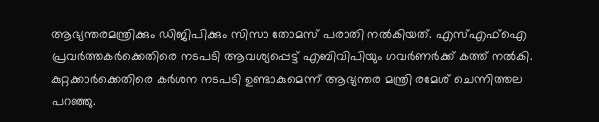ആഭ്യന്തരമന്ത്രിക്കും ഡിജിപിക്കും സിസാ തോമസ് പരാതി നൽകിയത്. എസ്എഫ്ഐ പ്രവർത്തകർക്കെതിരെ നടപടി ആവശ്യപ്പെട്ട് എബിവിപിയും ഗവർണർക്ക് കത്ത് നൽകി. കുറ്റക്കാർക്കെതിരെ കർശന നടപടി ഉണ്ടാകുമെന്ന് ആഭ്യന്തര മന്ത്രി രമേശ് ചെന്നിത്തല പറഞ്ഞു.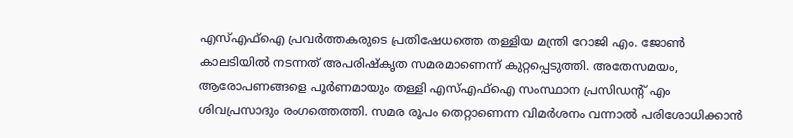എസ്എഫ്ഐ പ്രവർത്തകരുടെ പ്രതിഷേധത്തെ തള്ളിയ മന്ത്രി റോജി എം. ജോൺ കാലടിയിൽ നടന്നത് അപരിഷ്കൃത സമരമാണെന്ന് കുറ്റപ്പെടുത്തി. അതേസമയം, ആരോപണങ്ങളെ പൂർണമായും തള്ളി എസ്എഫ്ഐ സംസ്ഥാന പ്രസിഡന്റ് എം ശിവപ്രസാദും രംഗത്തെത്തി. സമര രൂപം തെറ്റാണെന്ന വിമർശനം വന്നാൽ പരിശോധിക്കാൻ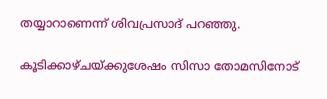തയ്യാറാണെന്ന് ശിവപ്രസാദ് പറഞ്ഞു.

കൂടിക്കാഴ്ചയ്‌ക്കുശേഷം സിസാ തോമസിനോട്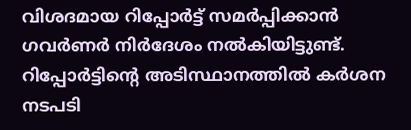വിശദമായ റിപ്പോർട്ട് സമർപ്പിക്കാൻ ഗവർണർ നിർദേശം നൽകിയിട്ടുണ്ട്. റിപ്പോർട്ടിന്റെ അടിസ്ഥാനത്തിൽ കർശന നടപടി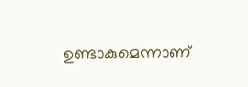ഉണ്ടാകുമെന്നാണ്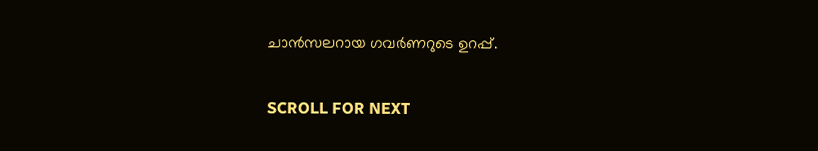ചാൻസലറായ ഗവർണറുടെ ഉറപ്പ്.

SCROLL FOR NEXT